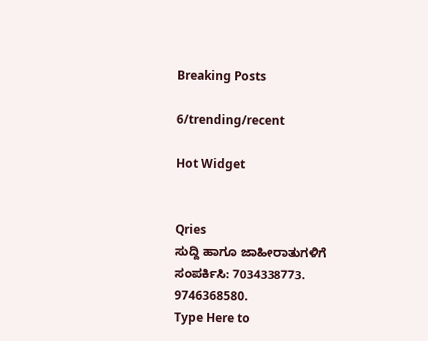Breaking Posts

6/trending/recent

Hot Widget


Qries
ಸುದ್ದಿ ಹಾಗೂ ಜಾಹೀರಾತುಗಳಿಗೆ ಸಂಪರ್ಕಿಸಿ: 7034338773. 9746368580.
Type Here to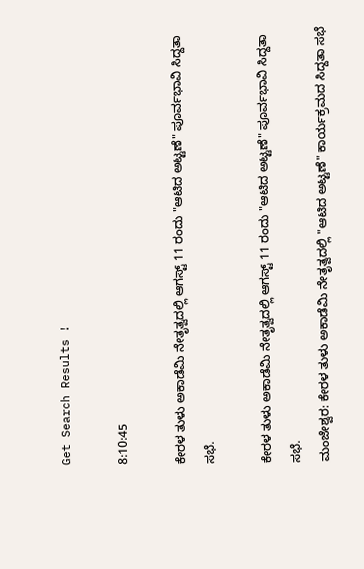Get Search Results !

8:10:45

ಕೇರಳ ತುಳು ಅಕಾಡೆಮಿ ನೇತೃತ್ವದಲ್ಲಿ ಆಗಸ್ಟ್ 11 ರಂದು "ಆಟಿದ ಅಟ್ಟಣೆ" ಪೂರ್ವಭಾವಿ ಸಿದ್ದತಾ ಸಭೆ.

ಕೇರಳ ತುಳು ಅಕಾಡೆಮಿ ನೇತೃತ್ವದಲ್ಲಿ ಆಗಸ್ಟ್ 11 ರಂದು "ಆಟಿದ ಅಟ್ಟಣೆ" ಪೂರ್ವಭಾವಿ ಸಿದ್ದತಾ ಸಭೆ.
ಮಂಜೇಶ್ವರ: ಕೇರಳ ತುಳು ಅಕಾಡೆಮಿ ನೇತೃತ್ವದಲ್ಲಿ "ಆಟಿದ ಅಟ್ಟಣೆ" ಕಾರ್ಯಕ್ರಮದ ಸಿದ್ದತಾ ಸಭೆ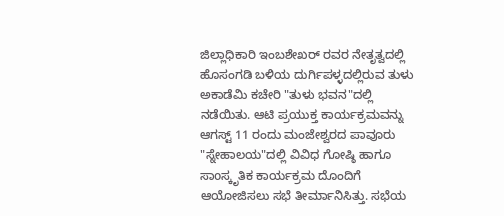ಜಿಲ್ಲಾಧಿಕಾರಿ ಇಂಬಶೇಖರ್ ರವರ ನೇತೃತ್ವದಲ್ಲಿ ಹೊಸಂಗಡಿ ಬಳಿಯ ದುರ್ಗಿಪಳ್ಳದಲ್ಲಿರುವ ತುಳು ಅಕಾಡೆಮಿ ಕಚೇರಿ "ತುಳು ಭವನ"ದಲ್ಲಿ ನಡೆಯಿತು. ಆಟಿ ಪ್ರಯುಕ್ತ ಕಾರ್ಯಕ್ರಮವನ್ನು ಆಗಸ್ಟ್ 11 ರಂದು ಮಂಜೇಶ್ವರದ ಪಾವೂರು "ಸ್ನೇಹಾಲಯ"ದಲ್ಲಿ ವಿವಿಧ ಗೋಷ್ಠಿ ಹಾಗೂ ಸಾoಸ್ಕೃತಿಕ ಕಾರ್ಯಕ್ರಮ ದೊಂದಿಗೆ ಆಯೋಜಿಸಲು ಸಭೆ ತೀರ್ಮಾನಿಸಿತ್ತು. ಸಭೆಯ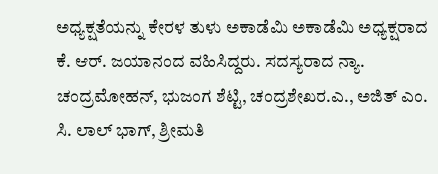ಅಧ್ಯಕ್ಷತೆಯನ್ನು ಕೇರಳ ತುಳು ಅಕಾಡೆಮಿ ಅಕಾಡೆಮಿ ಅಧ್ಯಕ್ಷರಾದ ಕೆ. ಆರ್. ಜಯಾನಂದ ವಹಿಸಿದ್ದರು. ಸದಸ್ಯರಾದ ನ್ಯಾ. ಚಂದ್ರಮೋಹನ್, ಭುಜಂಗ ಶೆಟ್ಟಿ, ಚಂದ್ರಶೇಖರ.ಎ., ಅಜಿತ್ ಎಂ. ಸಿ. ಲಾಲ್ ಭಾಗ್, ಶ್ರೀಮತಿ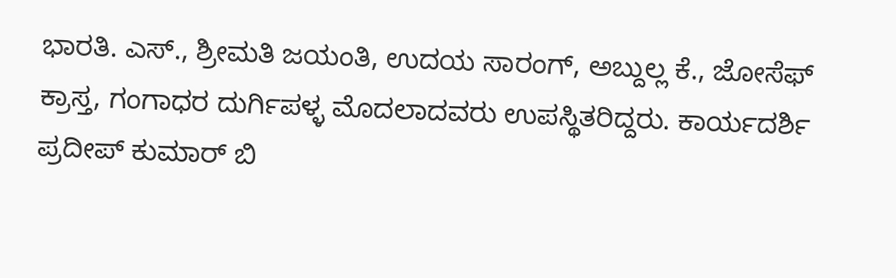ಭಾರತಿ. ಎಸ್., ಶ್ರೀಮತಿ ಜಯಂತಿ, ಉದಯ ಸಾರಂಗ್, ಅಬ್ದುಲ್ಲ ಕೆ., ಜೋಸೆಫ್ ಕ್ರಾಸ್ತ, ಗಂಗಾಧರ ದುರ್ಗಿಪಳ್ಳ ಮೊದಲಾದವರು ಉಪಸ್ಥಿತರಿದ್ದರು. ಕಾರ್ಯದರ್ಶಿ ಪ್ರದೀಪ್ ಕುಮಾರ್ ಬಿ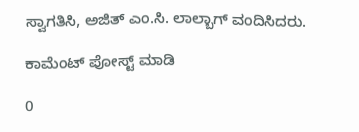ಸ್ವಾಗತಿಸಿ, ಅಜಿತ್ ಎಂ.ಸಿ. ಲಾಲ್ಬಾಗ್ ವಂದಿಸಿದರು.

ಕಾಮೆಂಟ್‌‌ ಪೋಸ್ಟ್‌ ಮಾಡಿ

0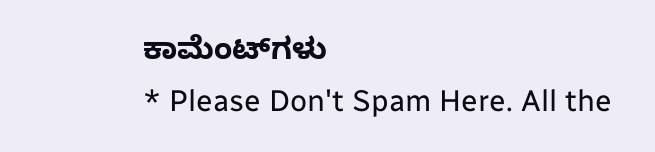ಕಾಮೆಂಟ್‌ಗಳು
* Please Don't Spam Here. All the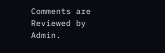Comments are Reviewed by Admin.